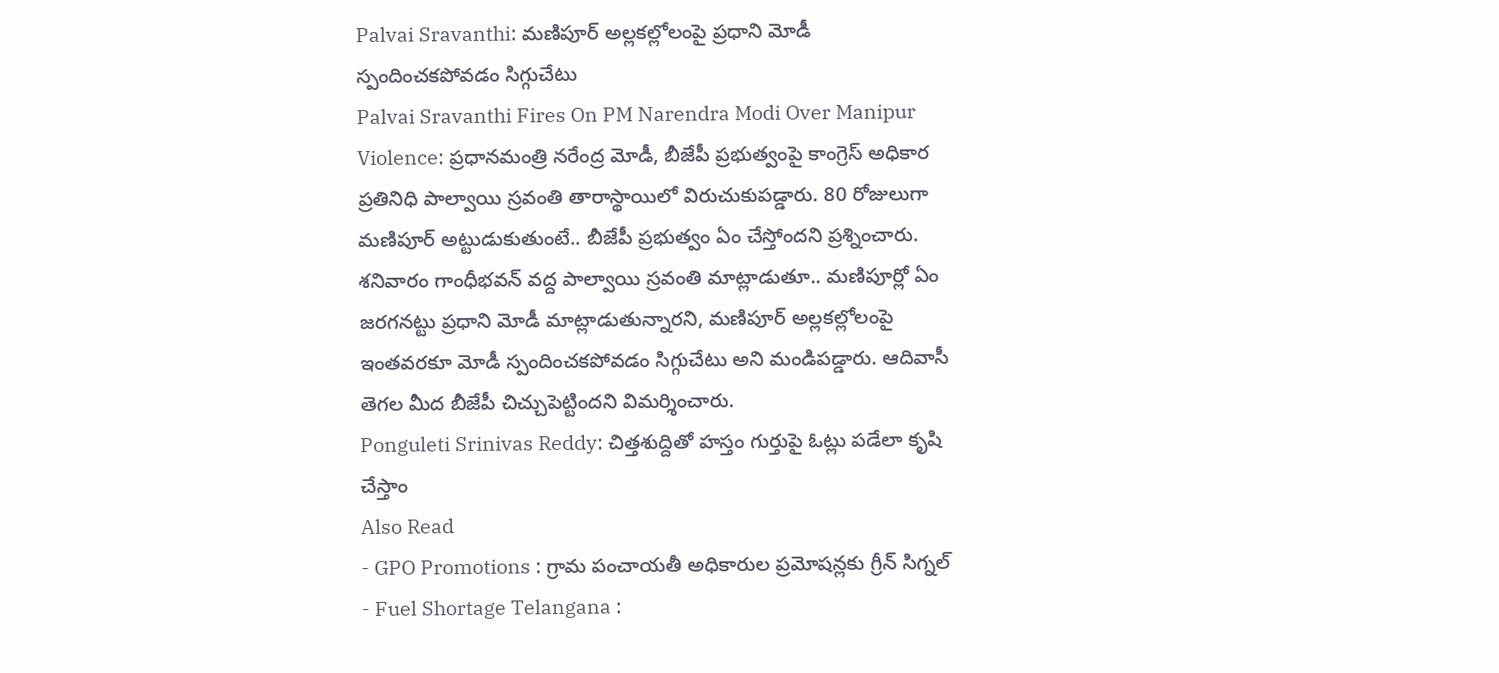Palvai Sravanthi: మణిపూర్ అల్లకల్లోలంపై ప్రధాని మోడీ స్పందించకపోవడం సిగ్గుచేటు
Palvai Sravanthi Fires On PM Narendra Modi Over Manipur Violence: ప్రధానమంత్రి నరేంద్ర మోడీ, బీజేపీ ప్రభుత్వంపై కాంగ్రెస్ అధికార ప్రతినిధి పాల్వాయి స్రవంతి తారాస్థాయిలో విరుచుకుపడ్డారు. 80 రోజులుగా మణిపూర్ అట్టుడుకుతుంటే.. బీజేపీ ప్రభుత్వం ఏం చేస్తోందని ప్రశ్నించారు. శనివారం గాంధీభవన్ వద్ద పాల్వాయి స్రవంతి మాట్లాడుతూ.. మణిపూర్లో ఏం జరగనట్టు ప్రధాని మోడీ మాట్లాడుతున్నారని, మణిపూర్ అల్లకల్లోలంపై ఇంతవరకూ మోడీ స్పందించకపోవడం సిగ్గుచేటు అని మండిపడ్డారు. ఆదివాసీ తెగల మీద బీజేపీ చిచ్చుపెట్టిందని విమర్శించారు.
Ponguleti Srinivas Reddy: చిత్తశుద్దితో హస్తం గుర్తుపై ఓట్లు పడేలా కృషి చేస్తాం
Also Read
- GPO Promotions : గ్రామ పంచాయతీ అధికారుల ప్రమోషన్లకు గ్రీన్ సిగ్నల్
- Fuel Shortage Telangana :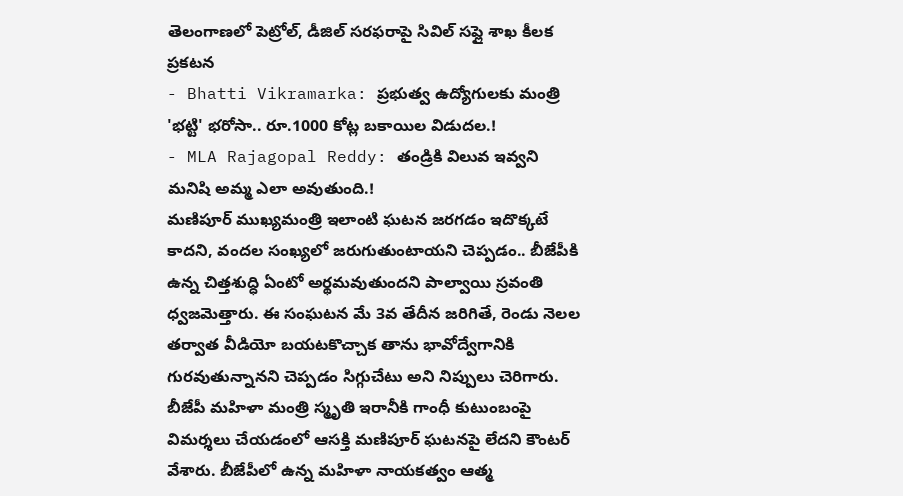తెలంగాణలో పెట్రోల్, డీజిల్ సరఫరాపై సివిల్ సప్లై శాఖ కీలక ప్రకటన
- Bhatti Vikramarka: ప్రభుత్వ ఉద్యోగులకు మంత్రి 'భట్టి' భరోసా.. రూ.1000 కోట్ల బకాయిల విడుదల.!
- MLA Rajagopal Reddy: తండ్రికి విలువ ఇవ్వని మనిషి అమ్మ ఎలా అవుతుంది.!
మణిపూర్ ముఖ్యమంత్రి ఇలాంటి ఘటన జరగడం ఇదొక్కటే కాదని, వందల సంఖ్యలో జరుగుతుంటాయని చెప్పడం.. బీజేపీకి ఉన్న చిత్తశుద్ధి ఏంటో అర్థమవుతుందని పాల్వాయి స్రవంతి ధ్వజమెత్తారు. ఈ సంఘటన మే 3వ తేదీన జరిగితే, రెండు నెలల తర్వాత వీడియో బయటకొచ్చాక తాను భావోద్వేగానికి గురవుతున్నానని చెప్పడం సిగ్గుచేటు అని నిప్పులు చెరిగారు. బీజేపీ మహిళా మంత్రి స్మృతి ఇరానీకి గాంధీ కుటుంబంపై విమర్శలు చేయడంలో ఆసక్తి మణిపూర్ ఘటనపై లేదని కౌంటర్ వేశారు. బీజేపీలో ఉన్న మహిళా నాయకత్వం ఆత్మ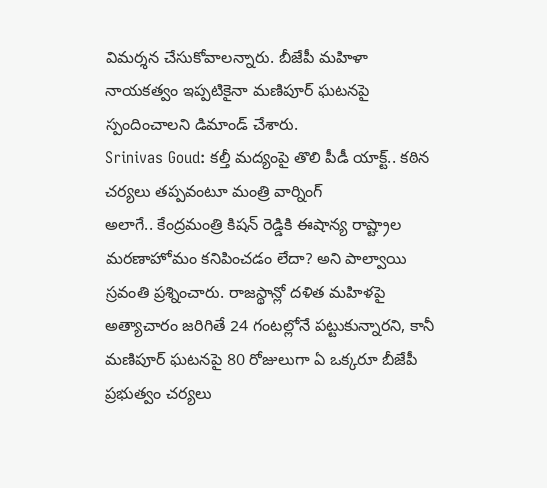విమర్శన చేసుకోవాలన్నారు. బీజేపీ మహిళా నాయకత్వం ఇప్పటికైనా మణిపూర్ ఘటనపై స్పందించాలని డిమాండ్ చేశారు.
Srinivas Goud: కల్తీ మద్యంపై తొలి పీడీ యాక్ట్.. కఠిన చర్యలు తప్పవంటూ మంత్రి వార్నింగ్
అలాగే.. కేంద్రమంత్రి కిషన్ రెడ్డికి ఈషాన్య రాష్ట్రాల మరణాహోమం కనిపించడం లేదా? అని పాల్వాయి స్రవంతి ప్రశ్నించారు. రాజస్థాన్లో దళిత మహిళపై అత్యాచారం జరిగితే 24 గంటల్లోనే పట్టుకున్నారని, కానీ మణిపూర్ ఘటనపై 80 రోజులుగా ఏ ఒక్కరూ బీజేపీ ప్రభుత్వం చర్యలు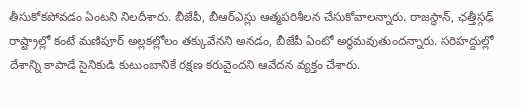తీసుకోకపోవడం ఏంటని నిలదీశారు. బీజేపీ, బీఆర్ఎస్లు ఆత్మపరిశీలన చేసుకోవాలన్నారు. రాజస్థాన్, ఛత్తీస్గఢ్ రాష్ట్రాల్లో కంటే మణిపూర్ అల్లకల్లోలం తక్కువేనని అనడం, బీజేపీ ఏంటో అర్థమవుతుందన్నారు. సరిహద్దుల్లో దేశాన్ని కాపాడే సైనికుడి కుటుంబానికే రక్షణ కరువైందని ఆవేదన వ్యక్తం చేశారు.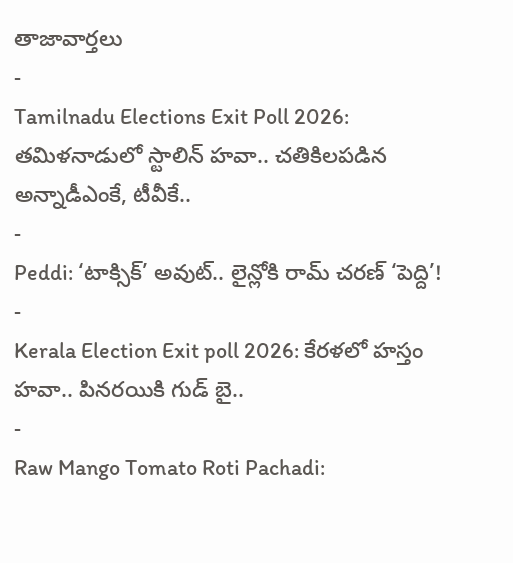తాజావార్తలు
-
Tamilnadu Elections Exit Poll 2026: తమిళనాడులో స్టాలిన్ హవా.. చతికిలపడిన అన్నాడీఎంకే, టీవీకే..
-
Peddi: ‘టాక్సిక్’ అవుట్.. లైన్లోకి రామ్ చరణ్ ‘పెద్ది’!
-
Kerala Election Exit poll 2026: కేరళలో హస్తం హవా.. పినరయికి గుడ్ బై..
-
Raw Mango Tomato Roti Pachadi: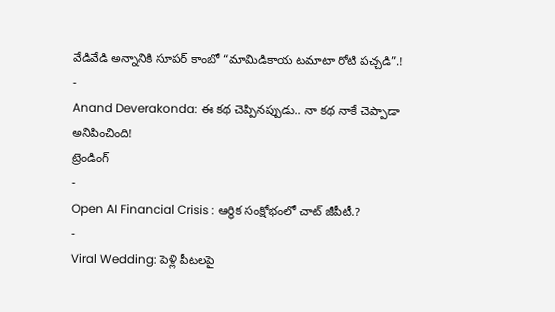వేడివేడి అన్నానికి సూపర్ కాంబో “మామిడికాయ టమాటా రోటి పచ్చడి”.!
-
Anand Deverakonda: ఈ కథ చెప్పినప్పుడు.. నా కథ నాకే చెప్పాడా అనిపించింది!
ట్రెండింగ్
-
Open AI Financial Crisis : ఆర్థిక సంక్షోభంలో చాట్ జీపీటీ.?
-
Viral Wedding: పెళ్లి పీటలపై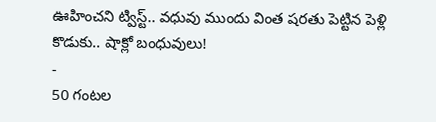ఊహించని ట్విస్ట్.. వధువు ముందు వింత షరతు పెట్టిన పెళ్లి కొడుకు.. షాక్లో బంధువులు!
-
50 గంటల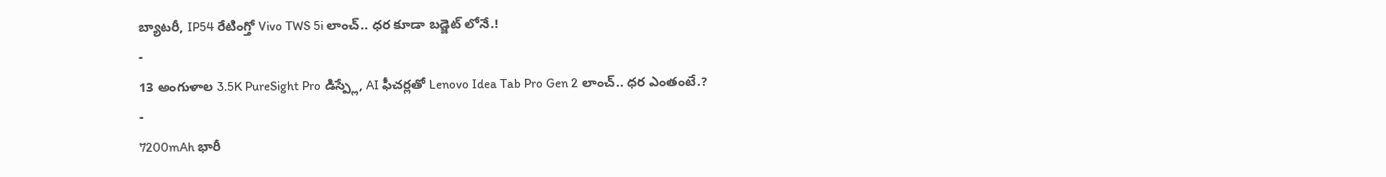బ్యాటరీ, IP54 రేటింగ్తో Vivo TWS 5i లాంచ్.. ధర కూడా బడ్జెట్ లోనే.!
-
13 అంగుళాల 3.5K PureSight Pro డిస్ప్లే, AI ఫీచర్లతో Lenovo Idea Tab Pro Gen 2 లాంచ్.. ధర ఎంతంటే.?
-
7200mAh భారీ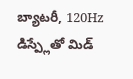బ్యాటరీ, 120Hz డిస్ప్లేతో మిడ్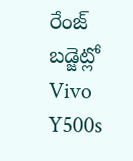రేంజ్ బడ్జెట్లో Vivo Y500s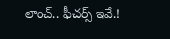లాంచ్.. ఫీచర్స్ ఇవే.!